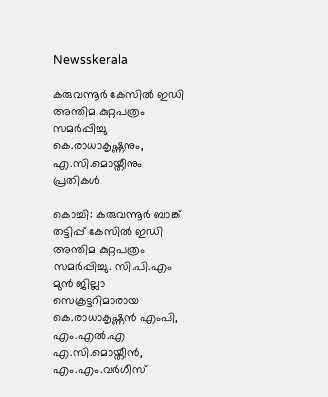Newsskerala

കരുവന്നൂര്‍ കേസില്‍ ഇഡി അന്തിമ കുറ്റപത്രം സമര്‍പ്പിച്ചു കെ.രാധാകൃഷ്ണനും, എ.സി.മൊയ്തീനും പ്രതികള്‍

കൊച്ചി: കരുവന്നൂര്‍ ബാങ്ക് തട്ടിപ്പ് കേസില്‍ ഇഡി അന്തിമ കുറ്റപത്രം സമര്‍പ്പിച്ചു. സി.പി.എം മുന്‍ ജില്ലാ സെക്രട്ടറിമാരായ കെ.രാധാകൃഷ്ണന്‍ എംപി, എം.എല്‍.എ എ.സി.മൊയ്തീന്‍, എം.എം.വര്‍ഗീസ്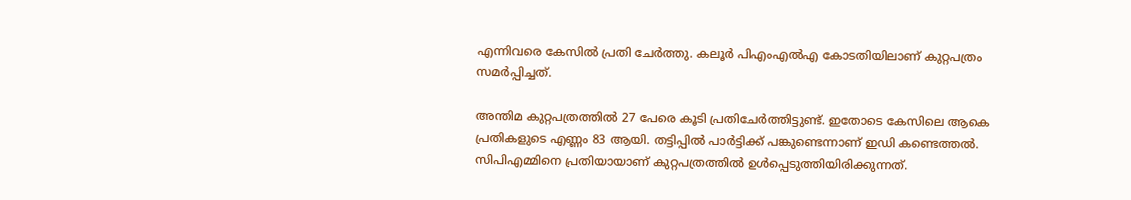എന്നിവരെ കേസില്‍ പ്രതി ചേര്‍ത്തു. കലൂര്‍ പിഎംഎല്‍എ കോടതിയിലാണ് കുറ്റപത്രം സമര്‍പ്പിച്ചത്.

അന്തിമ കുറ്റപത്രത്തില്‍ 27 പേരെ കൂടി പ്രതിചേര്‍ത്തിട്ടുണ്ട്. ഇതോടെ കേസിലെ ആകെ പ്രതികളുടെ എണ്ണം 83 ആയി. തട്ടിപ്പില്‍ പാര്‍ട്ടിക്ക് പങ്കുണ്ടെന്നാണ് ഇഡി കണ്ടെത്തല്‍. സിപിഎമ്മിനെ പ്രതിയായാണ് കുറ്റപത്രത്തില്‍ ഉള്‍പ്പെടുത്തിയിരിക്കുന്നത്.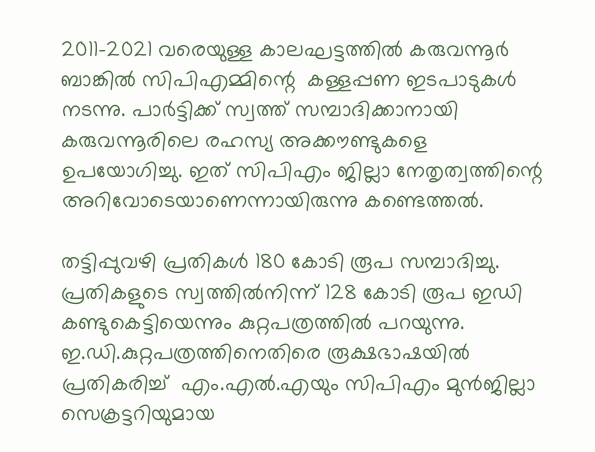2011-2021 വരെയുള്ള കാലഘട്ടത്തില്‍ കരുവന്നൂര്‍ ബാങ്കില്‍ സിപിഎമ്മിന്റെ  കള്ളപ്പണ ഇടപാടുകള്‍ നടന്നു. പാര്‍ട്ടിക്ക് സ്വത്ത് സമ്പാദിക്കാനായി കരുവന്നൂരിലെ രഹസ്യ അക്കൗണ്ടുകളെ ഉപയോഗിച്ചു. ഇത് സിപിഎം ജില്ലാ നേതൃത്വത്തിന്റെ  അറിവോടെയാണെന്നായിരുന്നു കണ്ടെത്തല്‍.

തട്ടിപ്പുവഴി പ്രതികള്‍ 180 കോടി രൂപ സമ്പാദിച്ചു. പ്രതികളുടെ സ്വത്തില്‍നിന്ന് 128 കോടി രൂപ ഇഡി കണ്ടുകെട്ടിയെന്നും കുറ്റപത്രത്തില്‍ പറയുന്നു.
ഇ.ഡി.കുറ്റപത്രത്തിനെതിരെ രൂക്ഷഭാഷയില്‍ പ്രതികരിച്ച്  എം.എല്‍.എയും സിപിഎം മുന്‍ജില്ലാ സെക്രട്ടറിയുമായ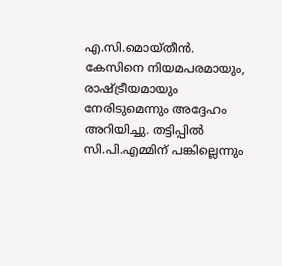എ.സി.മൊയ്തീന്‍. കേസിനെ നിയമപരമായും, രാഷ്ട്രീയമായും നേരിടുമെന്നും അദ്ദേഹം അറിയിച്ചു. തട്ടിപ്പില്‍ സി.പി.എമ്മിന് പങ്കില്ലെന്നും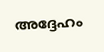അദ്ദേഹം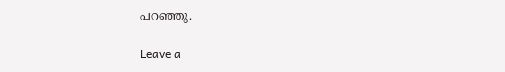പറഞ്ഞു.

Leave a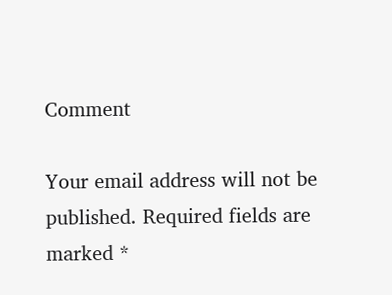Comment

Your email address will not be published. Required fields are marked *